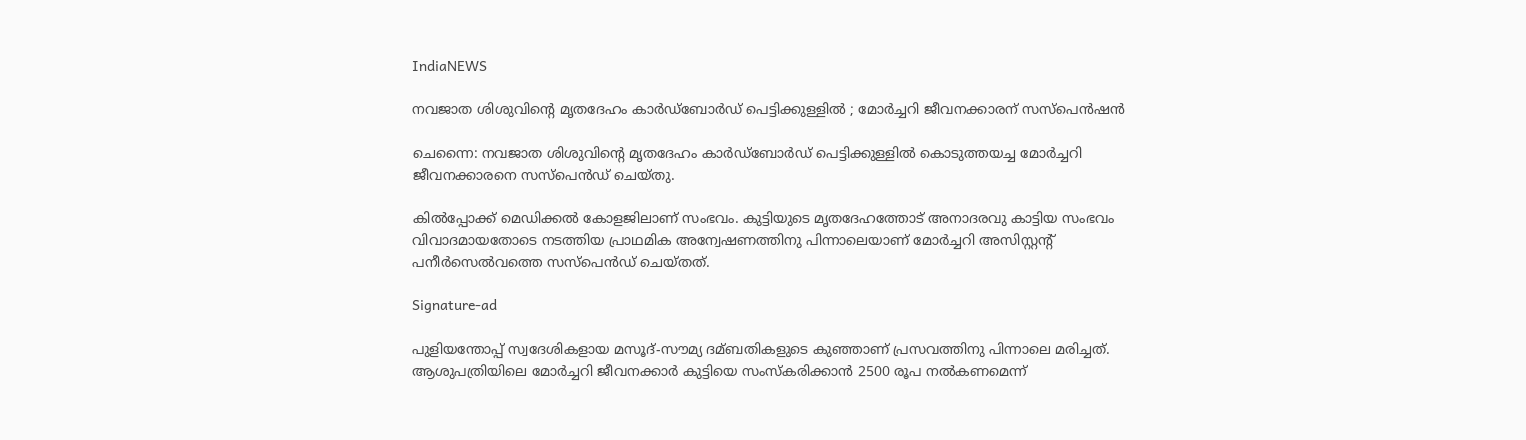IndiaNEWS

നവജാത ശിശുവിന്റെ മൃതദേഹം കാര്‍ഡ്‌ബോര്‍ഡ് പെട്ടിക്കുള്ളില്‍ ; മോര്‍ച്ചറി ജീവനക്കാരന് സസ്‌പെൻഷൻ

ചെന്നൈ: നവജാത ശിശുവിന്റെ മൃതദേഹം കാര്‍ഡ്‌ബോര്‍ഡ് പെട്ടിക്കുള്ളില്‍ കൊടുത്തയച്ച മോര്‍ച്ചറി ജീവനക്കാരനെ സസ്‌പെൻഡ് ചെയ്തു.

കില്‍പ്പോക്ക് മെഡിക്കല്‍ കോളജിലാണ് സംഭവം. കുട്ടിയുടെ മൃതദേഹത്തോട് അനാദരവു കാട്ടിയ സംഭവം വിവാദമായതോടെ നടത്തിയ പ്രാഥമിക അന്വേഷണത്തിനു പിന്നാലെയാണ് മോര്‍ച്ചറി അസിസ്റ്റന്റ് പനീര്‍സെല്‍വത്തെ സസ്‌പെൻഡ് ചെയ്തത്.

Signature-ad

പുളിയന്തോപ്പ് സ്വദേശികളായ മസൂദ്-സൗമ്യ ദമ്ബതികളുടെ കുഞ്ഞാണ് പ്രസവത്തിനു പിന്നാലെ മരിച്ചത്. ആശുപത്രിയിലെ മോര്‍ച്ചറി ജീവനക്കാര്‍ കുട്ടിയെ സംസ്‌കരിക്കാൻ 2500 രൂപ നല്‍കണമെന്ന്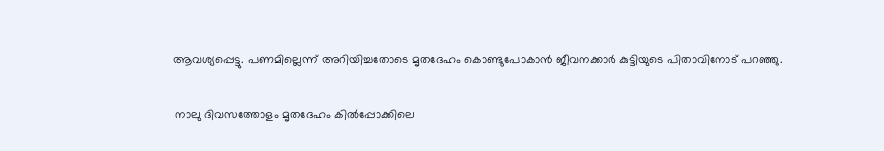ആവശ്യപ്പെട്ടു. പണമില്ലെന്ന് അറിയിച്ചതോടെ മൃതദേഹം കൊണ്ടുപോകാൻ ജീവനക്കാര്‍ കുട്ടിയുടെ പിതാവിനോട് പറഞ്ഞു.

 നാലു ദിവസത്തോളം മൃതദേഹം കില്‍പ്പോക്കിലെ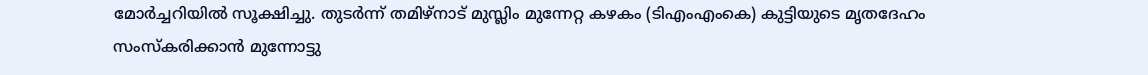മോര്‍ച്ചറിയില്‍ സൂക്ഷിച്ചു. തുടര്‍ന്ന് തമിഴ്‌നാട് മുസ്ലിം മുന്നേറ്റ കഴകം (ടിഎംഎംകെ) കുട്ടിയുടെ മൃതദേഹം സംസ്‌കരിക്കാൻ മുന്നോട്ടു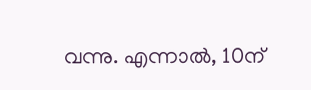വന്നു. എന്നാല്‍, 10ന്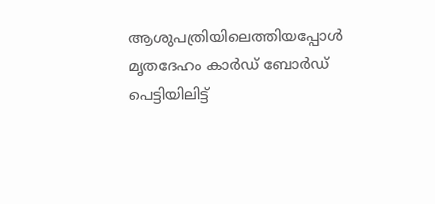ആശുപത്രിയിലെത്തിയപ്പോള്‍ മൃതദേഹം കാര്‍ഡ് ബോര്‍ഡ് പെട്ടിയിലിട്ട്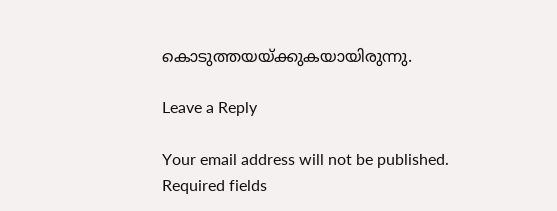കൊടുത്തയയ്ക്കുകയായിരുന്നു.

Leave a Reply

Your email address will not be published. Required fields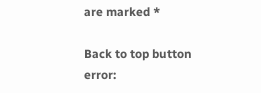are marked *

Back to top button
error: